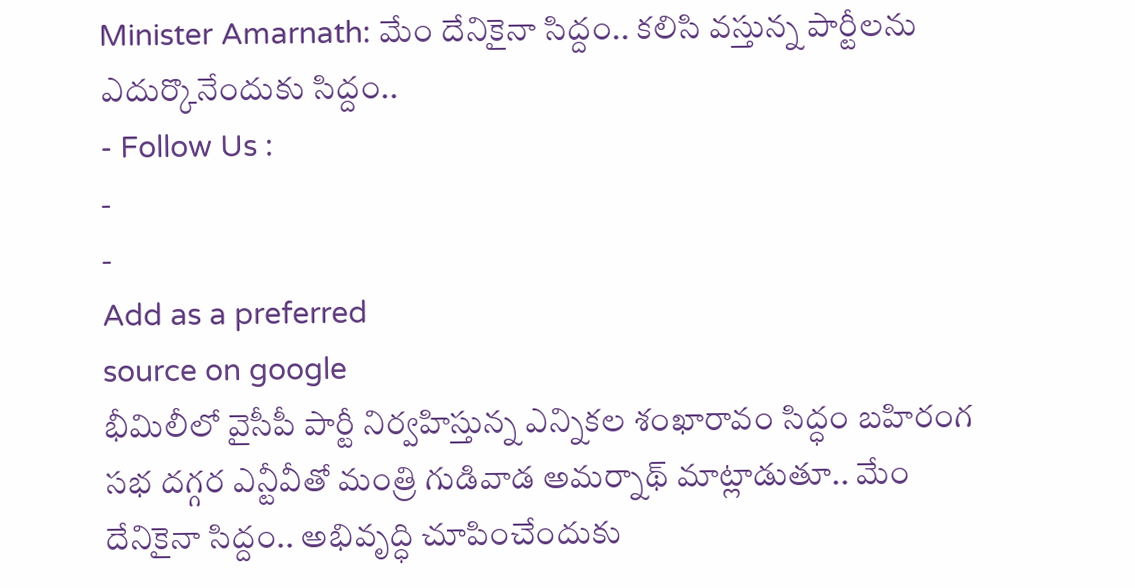Minister Amarnath: మేం దేనికైనా సిద్దం.. కలిసి వస్తున్న పార్టీలను ఎదుర్కొనేందుకు సిద్దం..
- Follow Us :
-
-
Add as a preferred
source on google
భీమిలీలో వైసీపీ పార్టీ నిర్వహిస్తున్న ఎన్నికల శంఖారావం సిద్ధం బహిరంగ సభ దగ్గర ఎన్టీవీతో మంత్రి గుడివాడ అమర్నాథ్ మాట్లాడుతూ.. మేం దేనికైనా సిద్దం.. అభివృద్ధి చూపించేందుకు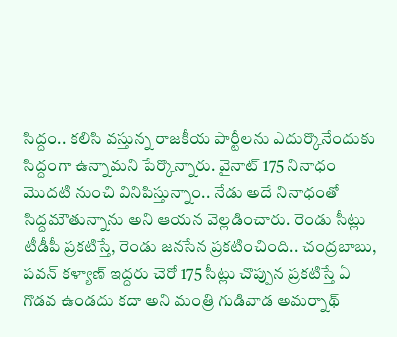సిద్దం.. కలిసి వస్తున్న రాజకీయ పార్టీలను ఎదుర్కొనేందుకు సిద్దంగా ఉన్నామని పేర్కొన్నారు. వైనాట్ 175 నినాధం మొదటి నుంచి వినిపిస్తున్నాం.. నేడు అదే నినాధంతో సిద్దమౌతున్నాను అని ఆయన వెల్లడించారు. రెండు సీట్లు టీడీపీ ప్రకటిస్తే, రెండు జనసేన ప్రకటించింది.. చంద్రబాబు, పవన్ కళ్యాణ్ ఇద్దరు చెరో 175 సీట్లు చొప్పున ప్రకటిస్తే ఏ గొడవ ఉండదు కదా అని మంత్రి గుడివాడ అమర్నాథ్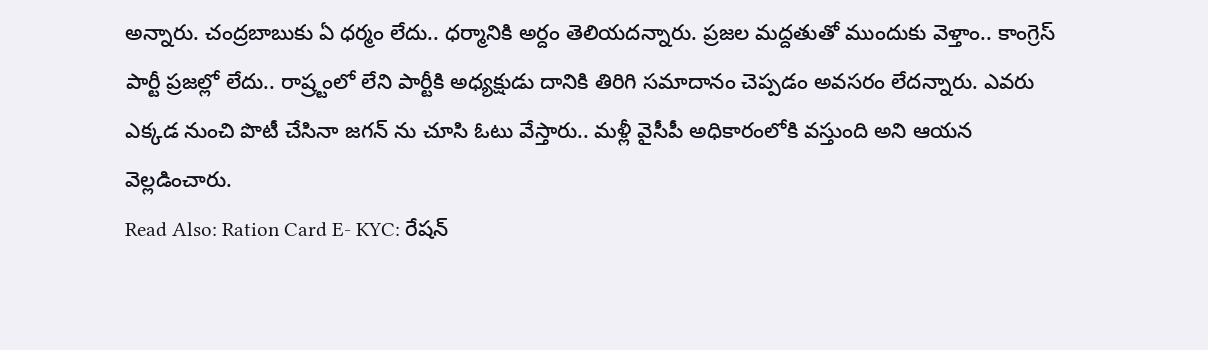అన్నారు. చంద్రబాబుకు ఏ ధర్మం లేదు.. ధర్మానికి అర్దం తెలియదన్నారు. ప్రజల మద్దతుతో ముందుకు వెళ్తాం.. కాంగ్రెస్ పార్టీ ప్రజల్లో లేదు.. రాష్ర్టంలో లేని పార్టీకి అధ్యక్షుడు దానికి తిరిగి సమాదానం చెప్పడం అవసరం లేదన్నారు. ఎవరు ఎక్కడ నుంచి పొటీ చేసినా జగన్ ను చూసి ఓటు వేస్తారు.. మళ్లీ వైసీపీ అధికారంలోకి వస్తుంది అని ఆయన వెల్లడించారు.
Read Also: Ration Card E- KYC: రేషన్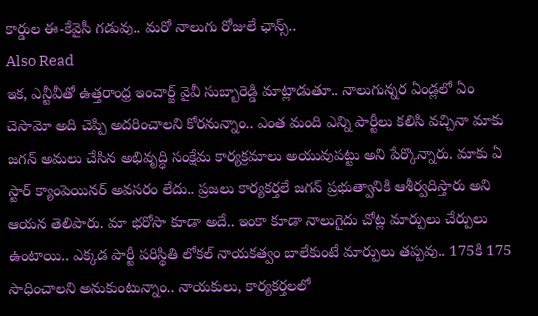కార్డుల ఈ-కేవైసీ గడువు.. మరో నాలుగు రోజులే ఛాన్స్..
Also Read
ఇక, ఎన్టీవీతో ఉత్తరాంధ్ర ఇంచార్జ్ వైవీ సుబ్బారెడ్డి మాట్లాడుతూ.. నాలుగున్నర ఏండ్లలో ఏం చెసామో అది చెప్పి అదరించాలని కోరనున్నాం.. ఎంత మంది ఎన్ని పార్టీలు కలిసి వచ్చినా మాకు జగన్ అమలు చేసిన అభివృద్ధి సంక్షేమ కార్యక్రమాలు అయువుపట్టు అని పేర్కొన్నారు. మాకు ఏ స్టార్ క్యాంపెయినర్ అవసరం లేదు.. ప్రజలు కార్యకర్తలే జగన్ ప్రభుత్వానికి ఆశీర్వదిస్తారు అని ఆయన తెలిపారు. మా భరోసా కూడా అదే.. ఇంకా కూడా నాలుగైదు చోట్ల మార్పులు చేర్పులు ఉంటాయి.. ఎక్కడ పార్టీ పరిస్థితి లోకల్ నాయకత్వం బాలేకుంటే మార్పులు తప్పవు.. 175కి 175 సాధించాలని అనుకుంటున్నాం.. నాయకులు, కార్యకర్తలలో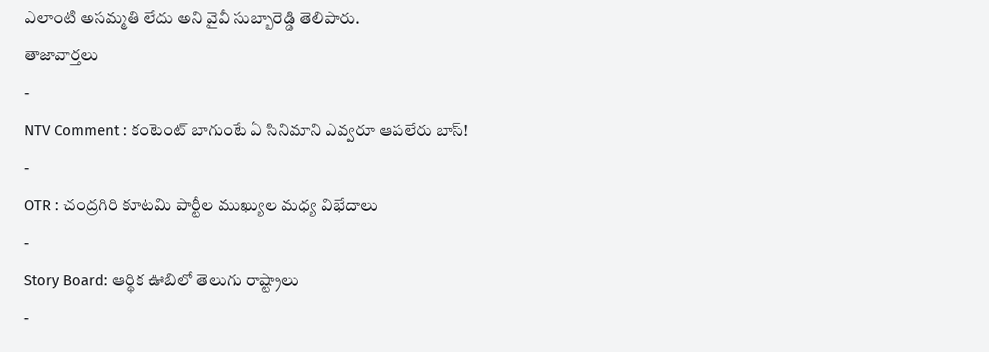ఎలాంటి అసమ్మతి లేదు అని వైవీ సుబ్బారెడ్డి తెలిపారు.
తాజావార్తలు
-
NTV Comment : కంటెంట్ బాగుంటే ఏ సినిమాని ఎవ్వరూ ఆపలేరు బాస్!
-
OTR : చంద్రగిరి కూటమి పార్టీల ముఖ్యుల మధ్య విభేదాలు
-
Story Board: ఆర్థిక ఊబిలో తెలుగు రాష్ట్రాలు
-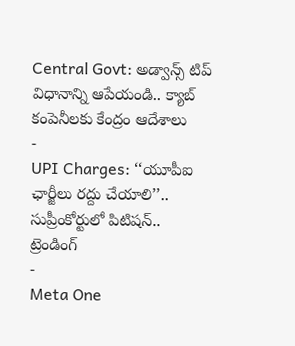Central Govt: అడ్వాన్స్ టిప్ విధానాన్ని ఆపేయండి.. క్యాబ్ కంపెనీలకు కేంద్రం ఆదేశాలు
-
UPI Charges: ‘‘యూపీఐ ఛార్జీలు రద్దు చేయాలి’’.. సుప్రీంకోర్టులో పిటిషన్..
ట్రెండింగ్
-
Meta One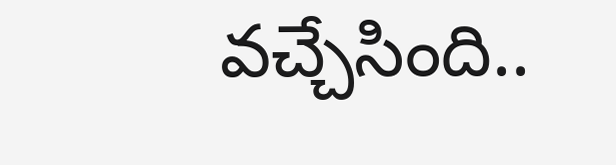వచ్చేసింది..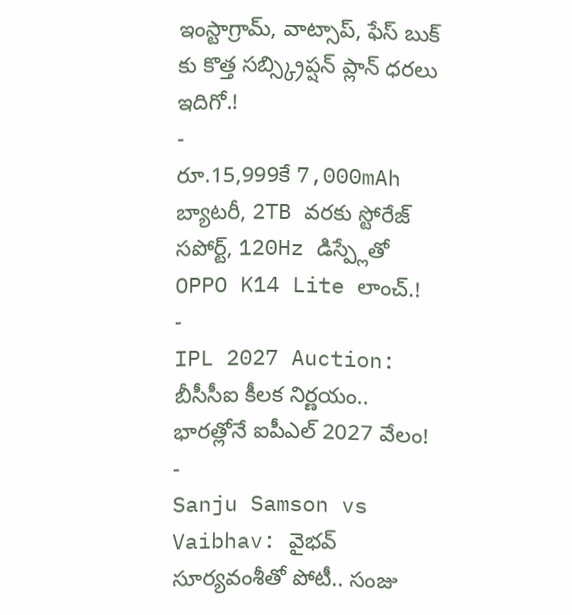ఇంస్టాగ్రామ్, వాట్సాప్, ఫేస్ బుక్ కు కొత్త సబ్స్క్రిప్షన్ ప్లాన్ ధరలు ఇదిగో.!
-
రూ.15,999కే 7,000mAh బ్యాటరీ, 2TB వరకు స్టోరేజ్ సపోర్ట్, 120Hz డిస్ప్లేతో OPPO K14 Lite లాంచ్.!
-
IPL 2027 Auction: బీసీసీఐ కీలక నిర్ణయం.. భారత్లోనే ఐపీఎల్ 2027 వేలం!
-
Sanju Samson vs Vaibhav: వైభవ్ సూర్యవంశీతో పోటీ.. సంజు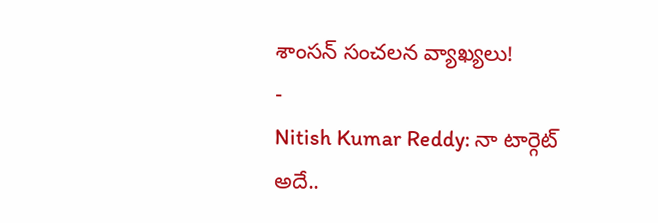శాంసన్ సంచలన వ్యాఖ్యలు!
-
Nitish Kumar Reddy: నా టార్గెట్ అదే..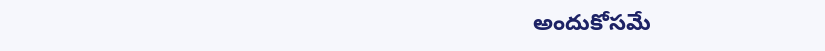అందుకోసమే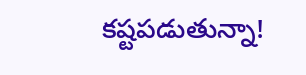కష్టపడుతున్నా!